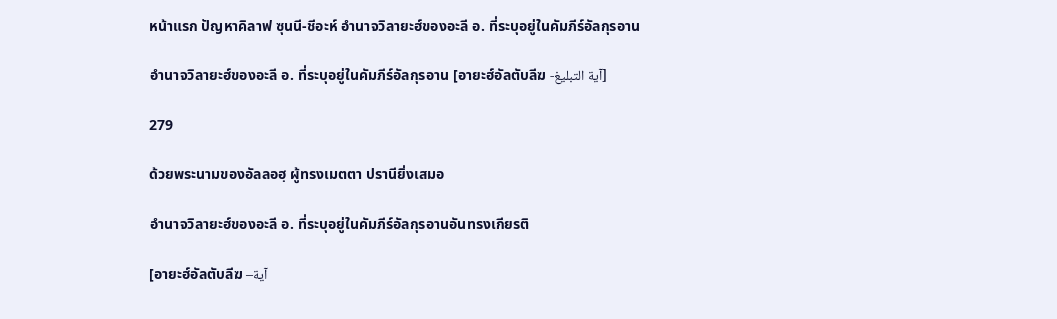หน้าแรก ปัญหาคิลาฟ ซุนนี-ชีอะห์ อำนาจวิลายะฮ์ของอะลี อ. ที่ระบุอยู่ในคัมภีร์อัลกุรอาน

อำนาจวิลายะฮ์ของอะลี อ. ที่ระบุอยู่ในคัมภีร์อัลกุรอาน [อายะฮ์อัลตับลีฆ -آية التبليغ]

279

ด้วยพระนามของอัลลอฮฺ ผู้ทรงเมตตา ปรานียิ่งเสมอ

อำนาจวิลายะฮ์ของอะลี อ. ที่ระบุอยู่ในคัมภีร์อัลกุรอานอันทรงเกียรติ

[อายะฮ์อัลตับลีฆ –آية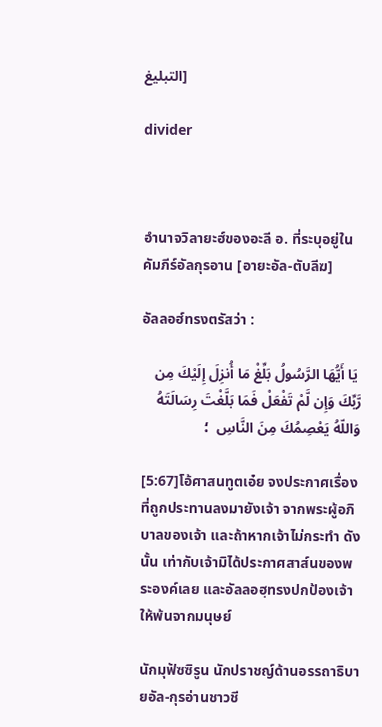التبليغ]

divider



อำนาจวิลายะฮ์ของอะลี อ. ที่ระบุอยู่ในคัมภีร์อัลกุรอาน [อายะอัล-ตับลีฆ]

อัลลอฮ์ทรงตรัสว่า :

 يَا أَيُّهَا الرَّسُولُ بَلِّغْ مَا أُنزِلَ إِلَيْكَ مِن رَّبِّكَ وَإِن لَّمْ تَفْعَلْ فَمَا بَلَّغْتَ رِسَالَتَهُ وَاللّهُ يَعْصِمُكَ مِنَ النَّاسِ  ؛

[5:67]โอ้ศาสนทูตเอ๋ย จงประกาศเรื่องที่ถูกประทานลงมายังเจ้า จากพระผู้อภิบาลของเจ้า และถ้าหากเจ้าไม่กระทำ ดังนั้น เท่ากับเจ้ามิได้ประกาศสาส์นของพระองค์เลย และอัลลอฮฺทรงปกป้องเจ้าให้พ้นจากมนุษย์

นักมุฟัซซิรูน นักปราชญ์ด้านอรรถาธิบายอัล-กุรอ่านชาวชี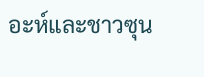อะห์และชาวซุน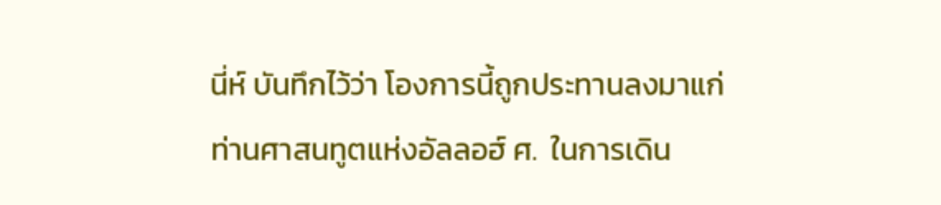นี่ห์ บันทึกไว้ว่า โองการนี้ถูกประทานลงมาแก่ท่านศาสนทูตแห่งอัลลอฮ์ ศ.  ในการเดิน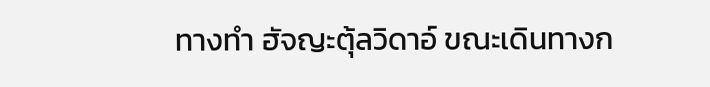ทางทำ ฮัจญะตุ้ลวิดาอ์ ขณะเดินทางก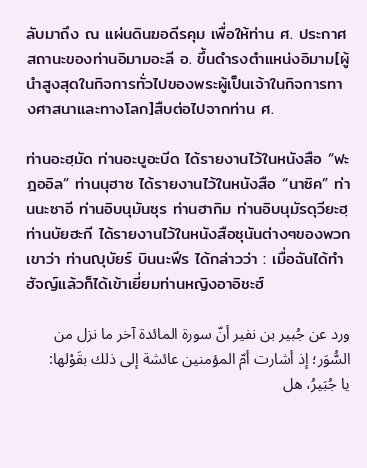ลับมาถึง ณ แผ่นดินฆอดีรคุม เพื่อให้ท่าน ศ. ประกาศสถานะของท่านอิมามอะลี อ. ขึ้นดำรงตำแหน่งอิมาม[ผู้นำสูงสุดในกิจการทั่วไปของพระผู้เป็นเจ้าในกิจการทางศาสนาและทางโลก]สืบต่อไปจากท่าน ศ.

ท่านอะฮฺมัด ท่านอะบูอะบีด ได้รายงานไว้ในหนังสือ “ฟะฎออิล” ท่านนุฮาซ ได้รายงานไว้ในหนังสือ “นาซิค” ท่านนะซาอี ท่านอิบนุมันซุร ท่านฮากิม ท่านอิบนุมัรดุวียะฮฺ ท่านบัยฮะกี ได้รายงานไว้ในหนังสือซุนันต่างๆของพวกเขาว่า ท่านญุบัยร์ บินนะฟีร ได้กล่าวว่า : เมื่อฉันได้ทำฮัจญ์แล้วก็ได้เข้าเยี่ยมท่านหญิงอาอิชะฮ์

ورد عن جُبير بن نفير أنّ سورة المائدة آخر ما نزل من السُّوَر؛ إذ أشارت أمّ المؤمنين عائشة إلى ذلك بقَوْلها: يا جُبَيرُ، هل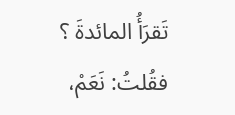تَقرَأُ المائدةَ ؟ فقُلتُ: نَعَمْ،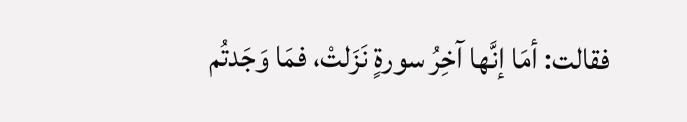فقالت: أمَا إنَّها آخِرُ سورةٍ نَزَلتْ، فمَا وَجَدتُم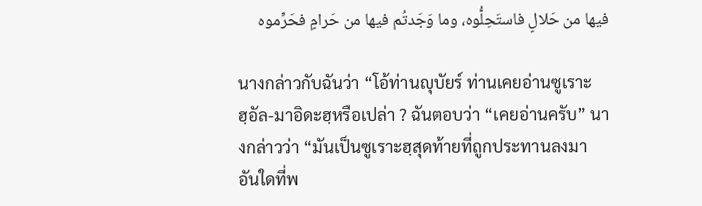فيها من حَلالٍ فاستَحِلُّوه، وما وَجَدتُم فيها من حَرامٍ فحَرِّموه

นางกล่าวกับฉันว่า “โอ้ท่านญุบัยร์ ท่านเคยอ่านซูเราะฮฺอัล-มาอิดะฮฺหรือเปล่า ? ฉันตอบว่า “เคยอ่านครับ” นางกล่าวว่า “มันเป็นซูเราะฮฺสุดท้ายที่ถูกประทานลงมา อันใดที่พ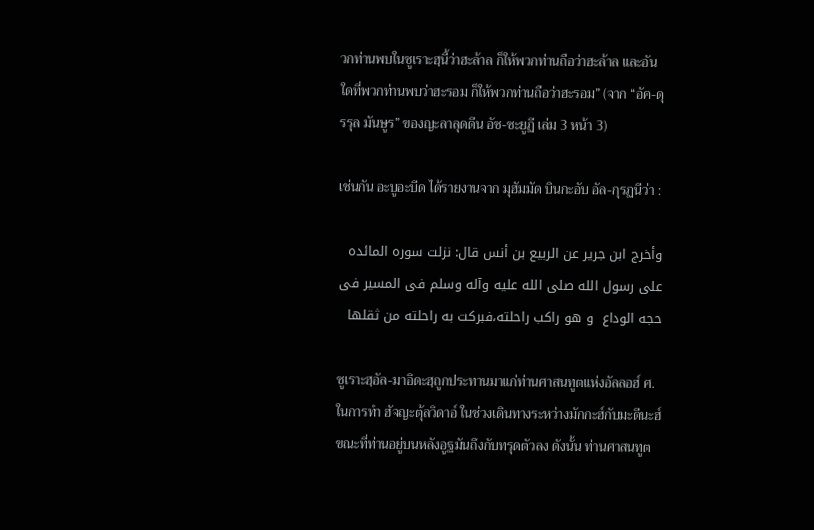วกท่านพบในซูเราะฮฺนี้ว่าฮะล้าล ก็ให้พวกท่านถือว่าฮะล้าล และอันใดที่พวกท่านพบว่าฮะรอม ก็ให้พวกท่านถือว่าฮะรอม” (จาก “อัค-ดุรรุล มันษูร” ของญะลาลุดดีน อัซ-ซะยูฏี เล่ม 3 หน้า 3)

เช่นกัน อะบูอะบีด ได้รายงานจาก มุฮัมมัด บินกะอับ อัล-กุรฏนีว่า :

وأخرج ابن جریر عن الربیع بن أنس قال: نزلت سوره المائده علی رسول الله صلی الله علیه وآله وسلم فی المسیر فی حجه الوداع  و هو راکب راحلته،فبرکت به راحلته من ثقلها

ซูเราะฮฺอัล-มาอิดะฮฺถูกประทานมาแก่ท่านศาสนทูตแห่งอัลลอฮ์ ศ. ในการทำ ฮัจญะตุ้ลวิดาอ์ ในช่วงเดินทางระหว่างมักกะฮ์กับมะดีนะฮ์ ขณะที่ท่านอยู่บนหลังอูฐมันถึงกับทรุดตัวลง ดังนั้น ท่านศาสนทูต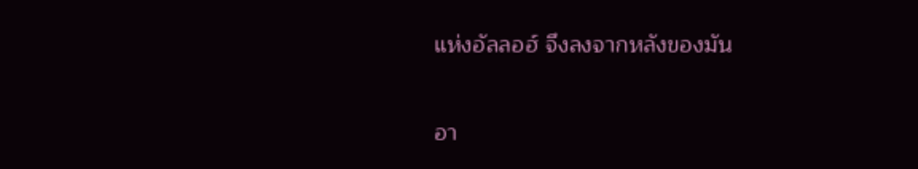แห่งอัลลอฮ์ จึงลงจากหลังของมัน

อา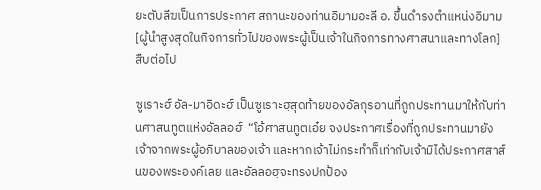ยะตับลีฆเป็นการประกาศ สถานะของท่านอิมามอะลี อ. ขึ้นดำรงตำแหน่งอิมาม[ผู้นำสูงสุดในกิจการทั่วไปของพระผู้เป็นเจ้าในกิจการทางศาสนาและทางโลก]สืบต่อไป

ซูเราะฮ์ อัล-มาอิดะฮ์ เป็นซูเราะฮฺสุดท้ายของอัลกุรอานที่ถูกประทานมาให้กับท่านศาสนทูตแห่งอัลลอฮ์  “โอ้ศาสนทูตเอ๋ย จงประกาศเรื่องที่ถูกประทานมายังเจ้าจากพระผู้อภิบาลของเจ้า และหากเจ้าไม่กระทำก็เท่ากับเจ้ามิได้ประกาศสาส์นของพระองค์เลย และอัลลอฮฺจะทรงปกป้อง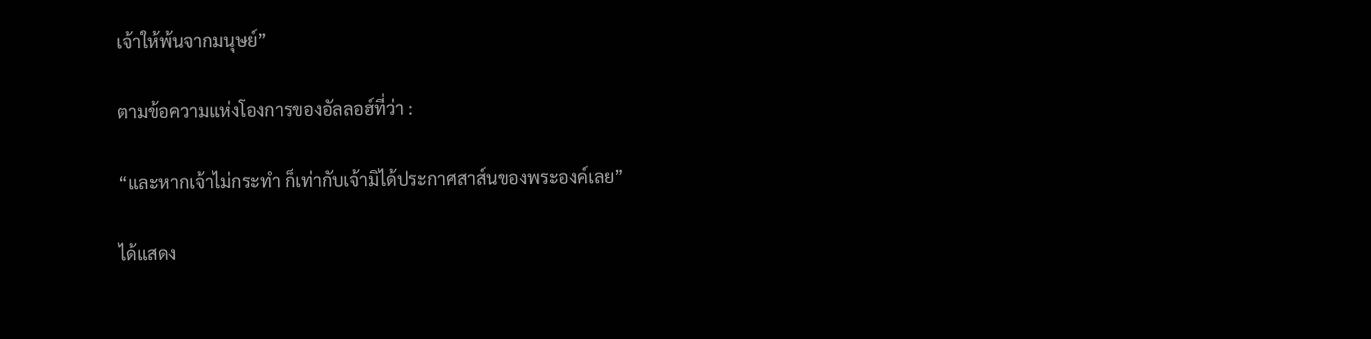เจ้าให้พ้นจากมนุษย์”

ตามข้อความแห่งโองการของอัลลอฮ์ที่ว่า :

“และหากเจ้าไม่กระทำ ก็เท่ากับเจ้ามิได้ประกาศสาส์นของพระองค์เลย”

ได้แสดง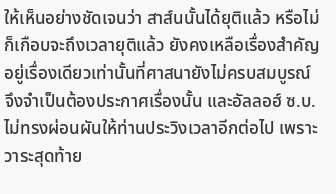ให้เห็นอย่างชัดเจนว่า สาส์นนั้นได้ยุติแล้ว หรือไม่ก็เกือบจะถึงเวลายุติแล้ว ยังคงเหลือเรื่องสำคัญอยู่เรื่องเดียวเท่านั้นที่ศาสนายังไม่ครบสมบูรณ์ จึงจำเป็นต้องประกาศเรื่องนั้น และอัลลอฮ์ ซ.บ. ไม่ทรงผ่อนผันให้ท่านประวิงเวลาอีกต่อไป เพราะวาระสุดท้าย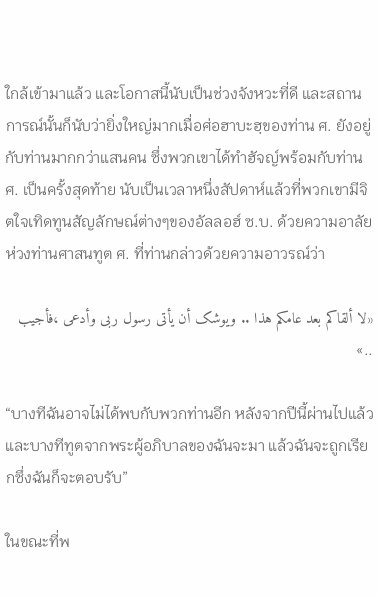ใกล้เข้ามาแล้ว และโอกาสนี้นับเป็นช่วงจังหวะที่ดี และสถานการณ์นั้นก็นับว่ายิ่งใหญ่มากเมื่อศ่อฮาบะฮฺของท่าน ศ. ยังอยู่กับท่านมากกว่าแสนคน ซึ่งพวกเขาได้ทำฮัจญ์พร้อมกับท่าน ศ. เป็นครั้งสุดท้าย นับเป็นเวลาหนึ่งสัปดาห์แล้วที่พวกเขามีจิตใจเทิดทูนสัญลักษณ์ต่างๆของอัลลอฮ์ ซ.บ. ด้วยความอาลัยห่วงท่านศาสนทูต ศ. ที่ท่านกล่าวด้วยความอาวรณ์ว่า

«لا ألقاکم بعد عامکم هذا .. ویوشک أن یأتی رسول ربی وأدعى ،فأجیب ..»

“บางทีฉันอาจไม่ได้พบกับพวกท่านอีก หลังจากปีนี้ผ่านไปแล้ว และบางทีทูตจากพระผู้อภิบาลของฉันจะมา แล้วฉันจะถูกเรียกซึ่งฉันก็จะตอบรับ”

ในขณะที่พ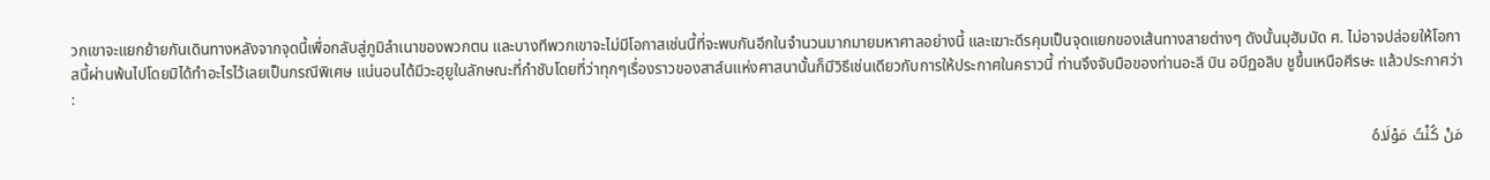วกเขาจะแยกย้ายกันเดินทางหลังจากจุดนี้เพื่อกลับสู่ภูมิลำเนาของพวกตน และบางทีพวกเขาจะไม่มีโอกาสเช่นนี้ที่จะพบกันอีกในจำนวนมากมายมหาศาลอย่างนี้ และเฆาะดีรคุมเป็นจุดแยกของเส้นทางสายต่างๆ ดังนั้นมุฮัมมัด ศ. ไม่อาจปล่อยให้โอกาสนี้ผ่านพ้นไปโดยมิได้ทำอะไรไว้เลยเป็นกรณีพิเศษ แน่นอนได้มีวะฮฺยูในลักษณะที่กำชับโดยที่ว่าทุกๆเรื่องราวของสาส์นแห่งศาสนานั้นก็มีวิธีเช่นเดียวกับการให้ประกาศในคราวนี้ ท่านจึงจับมือของท่านอะลี บิน อบีฏอลิบ ชูขึ้นเหนือศีรษะ แล้วประกาศว่า :

مَنْ كُنْتُ مَوْلَاهُ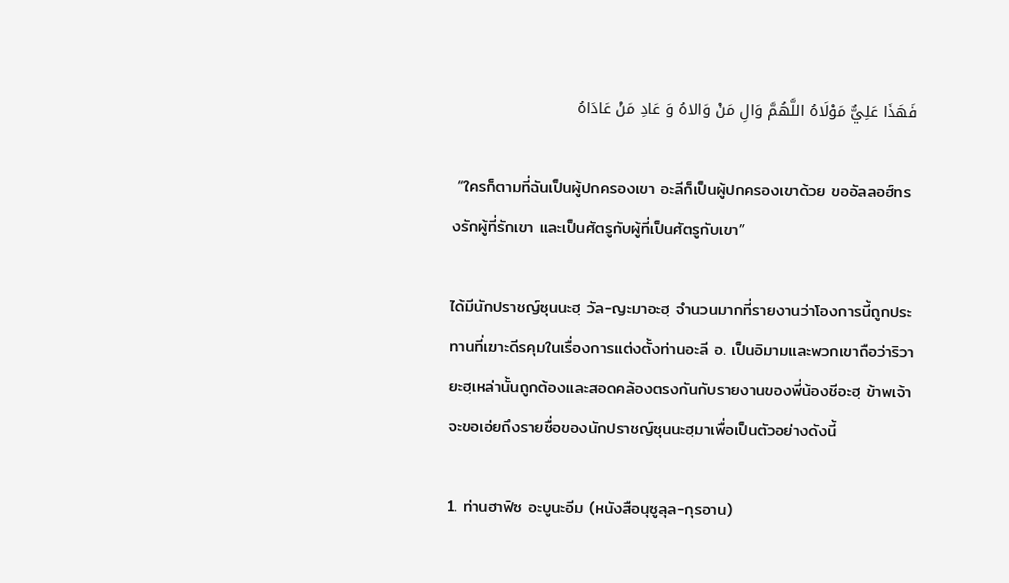فَهَذَا عَلِيٌّ مَوْلَاهُ اللَّهُمَّ وَالِ مَنْ وَالاهُ وَ عَادِ مَنْ عَادَاهُ

 “ใครก็ตามที่ฉันเป็นผู้ปกครองเขา อะลีก็เป็นผู้ปกครองเขาด้วย ขออัลลอฮ์ทรงรักผู้ที่รักเขา และเป็นศัตรูกับผู้ที่เป็นศัตรูกับเขา”

ได้มีนักปราชญ์ซุนนะฮฺ วัล-ญะมาอะฮฺ จำนวนมากที่รายงานว่าโองการนี้ถูกประทานที่เฆาะดีรคุมในเรื่องการแต่งตั้งท่านอะลี อ. เป็นอิมามและพวกเขาถือว่าริวายะฮฺเหล่านั้นถูกต้องและสอดคล้องตรงกันกับรายงานของพี่น้องชีอะฮฺ ข้าพเจ้าจะขอเอ่ยถึงรายชื่อของนักปราชญ์ซุนนะฮฺมาเพื่อเป็นตัวอย่างดังนี้

1. ท่านฮาฟิซ อะบูนะอีม (หนังสือนุซูลุล-กุรอาน)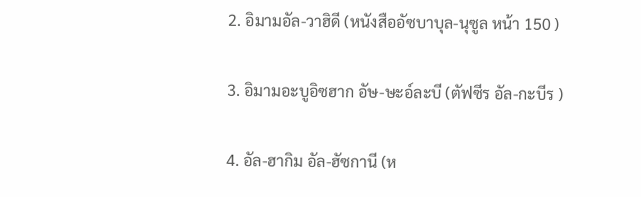2. อิมามอัล-วาฮิดี (หนังสืออัซบาบุล-นุซูล หน้า 150 )

3. อิมามอะบูอิซฮาก อัษ-ษะอ์ละบี (ตัฟซีร อัล-กะบีร )

4. อัล-ฮากิม อัล-ฮัซกานี (ห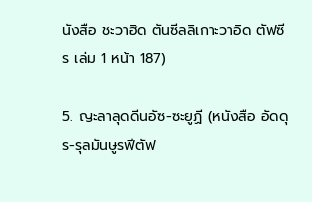นังสือ ชะวาฮิด ตันซีลลิเกาะวาอิด ตัฟซีร เล่ม 1 หน้า 187)

5. ญะลาลุดดีนอัซ-ซะยูฏี (หนังสือ อัดดุร-รุลมันษูรฟีตัฟ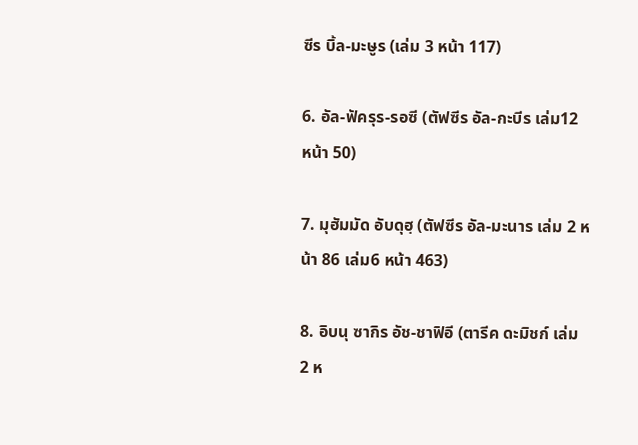ซีร บิ้ล-มะษูร (เล่ม 3 หน้า 117)

6. อัล-ฟัครุร-รอซี (ตัฟซีร อัล-กะบีร เล่ม12 หน้า 50)

7. มุฮัมมัด อับดุฮฺ (ตัฟซีร อัล-มะนาร เล่ม 2 หน้า 86 เล่ม6 หน้า 463)

8. อิบนุ ซากิร อัช-ชาฟิอี (ตารีค ดะมิชก์ เล่ม 2 ห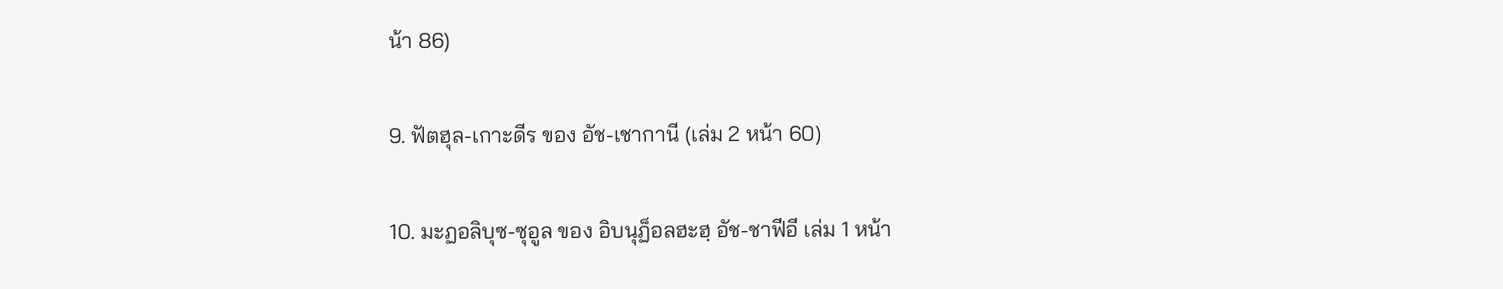น้า 86)

9. ฟัตฮุล-เกาะดีร ของ อัช-เชากานี (เล่ม 2 หน้า 60)

10. มะฏอลิบุซ-ซุอูล ของ อิบนุฏ็อลฮะฮฺ อัช-ชาฟีอี เล่ม 1 หน้า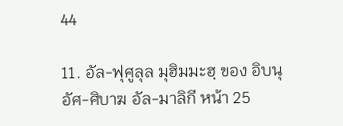44

11. อัล-ฟุศูลุล มุฮิมมะฮฺ ของ อิบนุ อัศ-ศิบาฆ อัล-มาลิกี หน้า 25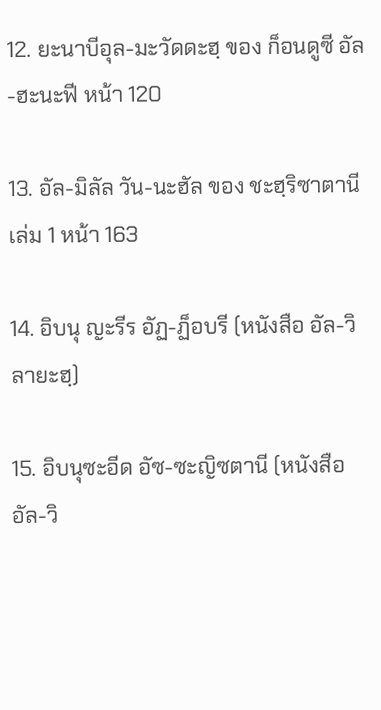12. ยะนาบีอุล-มะวัดดะฮฺ ของ ก็อนดูซี อัล-ฮะนะฟี หน้า 120

13. อัล-มิลัล วัน-นะฮัล ของ ชะฮฺริซาตานี เล่ม 1 หน้า 163

14. อิบนุ ญะรีร อัฏ-ฏ็อบรี (หนังสือ อัล-วิลายะฮฺ)

15. อิบนุซะอีด อัซ-ซะญิซตานี (หนังสือ อัล-วิ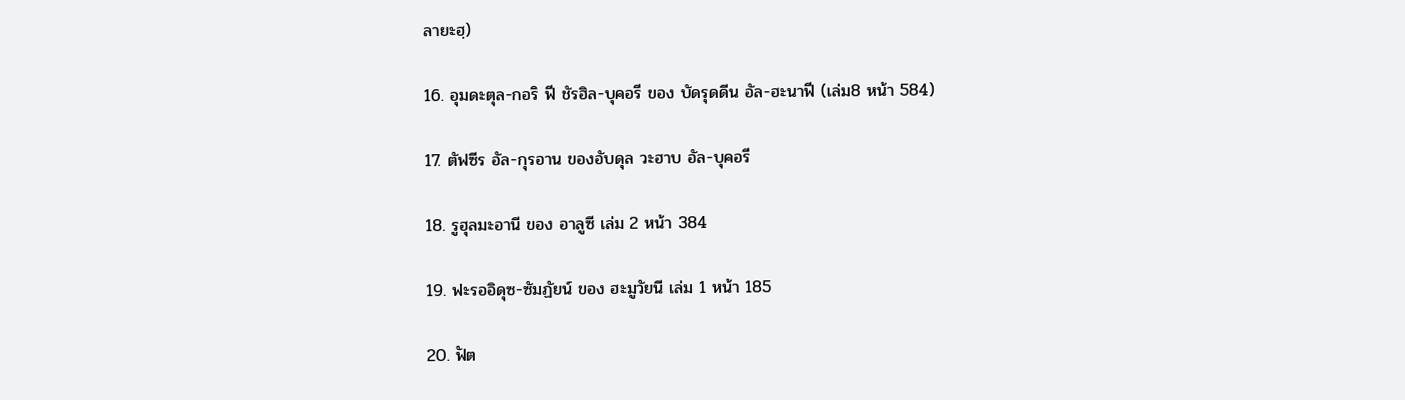ลายะฮฺ)

16. อุมดะตุล-กอริ ฟี ชัรฮิล-บุคอรี ของ บัดรุดดีน อัล-ฮะนาฟี (เล่ม8 หน้า 584)

17. ตัฟซีร อัล-กุรอาน ของอับดุล วะฮาบ อัล-บุคอรี

18. รูฮุลมะอานี ของ อาลูซี เล่ม 2 หน้า 384

19. ฟะรออิดุซ-ซัมฏัยน์ ของ ฮะมูวัยนี เล่ม 1 หน้า 185

20. ฟัต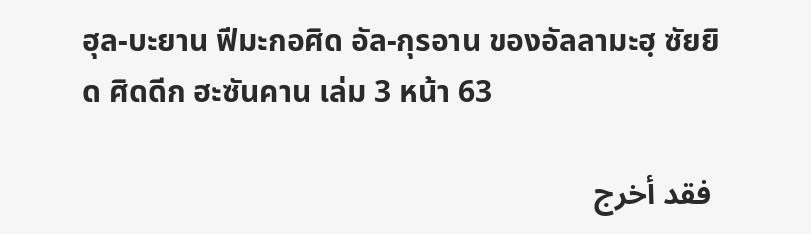ฮุล-บะยาน ฟีมะกอศิด อัล-กุรอาน ของอัลลามะฮฺ ซัยยิด ศิดดีก ฮะซันคาน เล่ม 3 หน้า 63

 فقد أخرج‌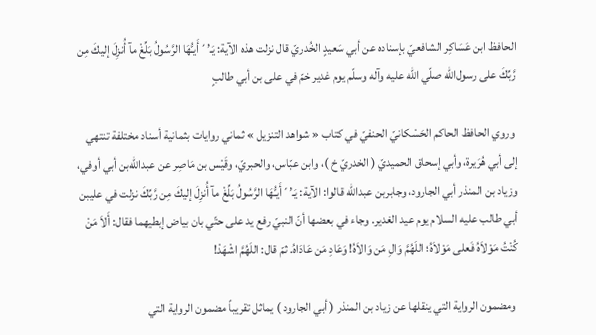الحافظ‌ ابن‌ عَسَاكِر الشافعي‌ّ بإسناده‌ عن‌ أبي‌ سَعيدٍ الخُدري‌ّ قال‌ نزلت‌ هذه‌ الآية‌: يَـ’´أَيـُّهَا الرَّسُولُ بَلِّغْ مآ أُنزِلَ إلیكَ مِن‌ رَّبِّكَ علی رسول‌الله‌ صلّي‌ الله‌ عليه‌ وآله‌ وسلّم‌ يوم‌ غدير خمّ في‌ علی بن‌ أبي‌ طالبٍ

 وروي‌ الحافظ‌ الحاكم‌ الحَسْكاني‌ّ الحنفي‌ّ في‌ كتاب‌ « شواهد التنزيل‌ » ثماني‌ روايات‌ بثمانية‌ أسناد مختلفة‌ تنتهي‌ إلی‌ أبي‌ هُرَيرة‌، وأبي‌ إسحاق‌ الحميدي‌ّ ( الخدري‌ّ خ‌ )، وابن‌ عبّاس‌، والحبري‌ّ، وقَيْس‌ بن‌ مَاصِر عن‌ عبدالله‌بن‌ أبي‌ أوفي‌، وزياد بن‌ المنذر أبي‌ الجارود، وجابربن‌ عبدالله‌ قالوا: الآية‌: يَـ’´أَيـُّهَا الرَّسُولُ بَلِّغْ مآ أُنزِلَ إلیكَ مِن‌ رَّبِّكَ نزلت‌ في‌ علیبن‌ أبي‌ طالب‌ عليه‌ السلام‌ يوم‌ عيد الغدير. وجاء في‌ بعضها أنّ النبي‌ّ رفع‌ يد علی حتّي‌ بان‌ بياض‌ إبطيهما فقال‌: أَلاَ مَنْ كُنْتُ مَوْلاَهُ فَعلی مَوْلاَهُ؛ اللَهُمَّ وَالِ مَن‌ وَالاَهُ! وَعَادِ مَن‌ عَادَاهُ. ثمّ قال‌: اللَهُمَّ اشْهَدْ!

 ومضمون‌ الرواية‌ التي‌ ينقلها عن‌ زياد بن‌ المنذر ( أبي‌ الجارود ) يماثل‌ تقريباً مضمون‌ الرواية‌ التي‌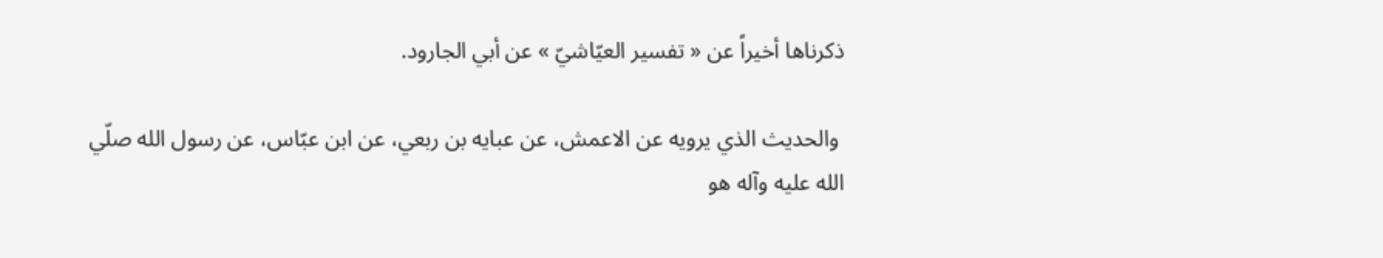ذكرناها أخيراً عن‌ « تفسير العيّاشي‌ّ » عن‌ أبي‌ الجارود.

 والحديث‌ الذي‌ يرويه‌ عن‌ الاعمش‌، عن‌ عبايه‌ بن‌ ربعي‌، عن‌ ابن‌ عبّاس‌، عن‌ رسول‌ الله‌ صلّي‌ الله‌ عليه‌ وآله‌ هو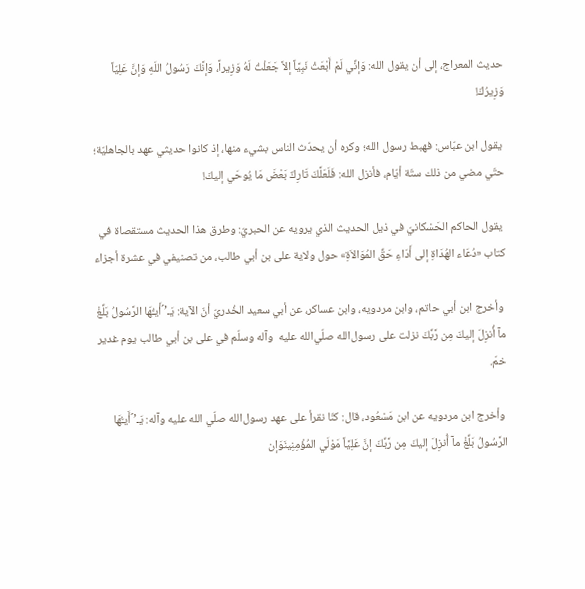حديث‌ المعراج‌، إلی‌ أن‌ يقول‌ الله‌: وَإنِّي‌ لَمْ أَبْعَثْ نَبِيَّاً إلاَّ جَعَلْتُ لَهُ وَزِيراً، وَإنَّكَ رَسُولُ اللَهِ وَإنَّ عَلِيّاً وَزِيرُكَ!

 يقول‌ ابن‌ عبّاس‌: فهبط‌ رسول‌ الله‌؛ وكره‌ أن‌ يحدّث‌ الناس‌ بشي‌ء منها، إذ كانوا حديثي‌ عهد بالجاهليّة‌؛ حتّي‌ مضي‌ من‌ ذلك‌ ستّة‌ أيّام‌، فأنزل‌ الله‌: فَلَعَلَّكَ تَارِكٌ بَعْضَ مَا يُوحَي‌ إلیكَ!

 يقول‌ الحاكم‌ الحَسْكاني‌ّ في‌ ذيل‌ الحديث‌ الذي‌ يرويه‌ عن‌ الحبري‌ّ: وطرق‌ هذا الحديث‌ مستقصاة‌ في‌ كتاب‌ «دُعَاء الهُدَاةِ إلی‌ أَدَاءِ حَقِّ المُوَالاَةِ» حول‌ ولاية‌ علی بن‌ أبي‌ طالب‌، من‌ تصنيفي‌ في‌ عشرة‌ أجزاء

 وأخرج‌ ابن‌ أبي‌ حاتم‌، وابن‌ مردويه‌، وابن‌ عساكر، عن‌ أبي‌ سعيد الخُدري‌ّ أنّ الآية‌: يَـ’´أَيـُّهَا الرَّسُولُ بَلِّغْ مآ أُنزِلَ إلیكَ مِن‌ رَّبِّكَ نزلت‌ علی رسول‌الله‌ صلّي‌الله‌ عليه‌  وآله‌ وسلّم‌ في‌ علی بن‌ أبي‌ طالب‌ يوم‌ غدير خمّ.

 وأخرج‌ ابن‌ مردويه‌ عن‌ ابن‌ مَسْعُود، قال‌: كنّا نقرأ علی عهد رسول‌الله‌ صلّي‌ الله‌ عليه‌ وآله‌: يَـ’´أَيـُّهَا الرَّسُولُ بَلِّغْ مآ أُنزِلَ إلیكَ مِن‌ رَّبِّكَ إنَّ عَلِيَّاً مَوْلَي‌ المُؤْمِنِينَوَإن‌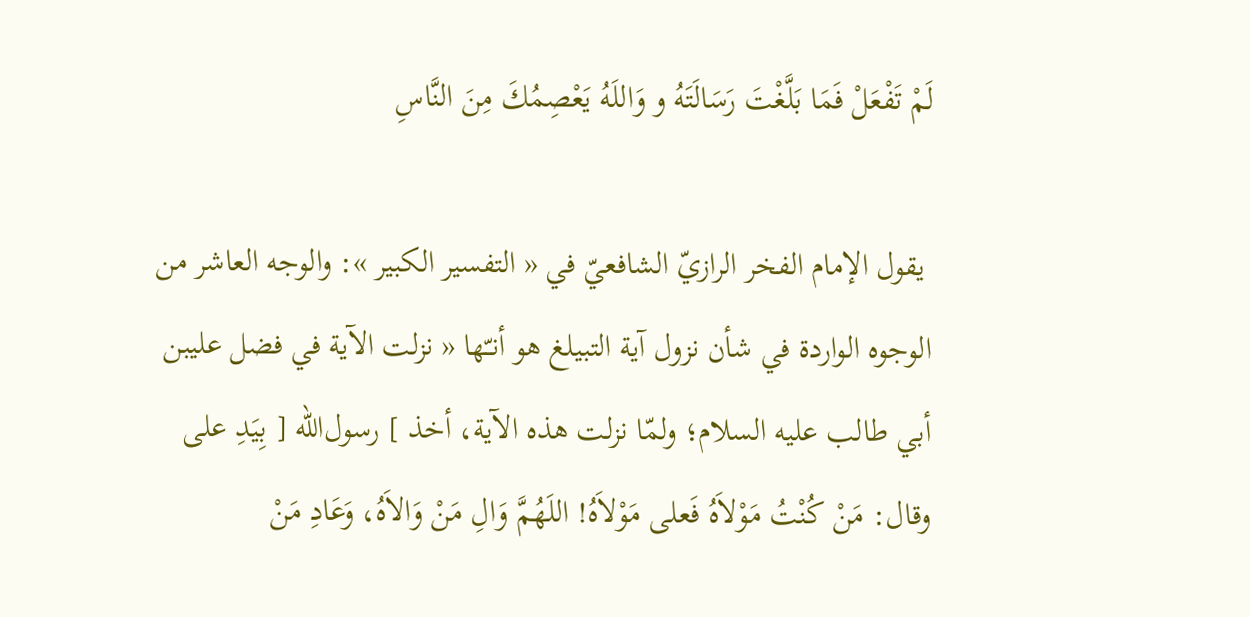لَمْ تَفْعَلْ فَمَا بَلَّغْتَ رَسَالَتَهُ و وَاللَهُ يَعْصِمُكَ مِنَ النَّاسِ

 يقول‌ الإمام الفخر الرازي‌ّ الشافعي‌ّ في‌ « التفسير الكبير »: والوجه‌ العاشر من‌ الوجوه‌ الواردة‌ في‌ شأن‌ نزول‌ آية‌ التبيلغ‌ هو أنـّها « نزلت‌ الآية‌ في‌ فضل‌ علیبن‌ أبي‌ طالب‌ عليه‌ السلام‌؛ ولمّا نزلت‌ هذه‌ الآية‌، أخذ ] رسول‌الله‌ [ بِيَدِ علی وقال‌: مَنْ كُنْتُ مَوْلاَهُ فَعلی مَوْلاَهُ! اللَهُمَّ وَالِ مَنْ وَالاَهُ، وَعَادِ مَنْ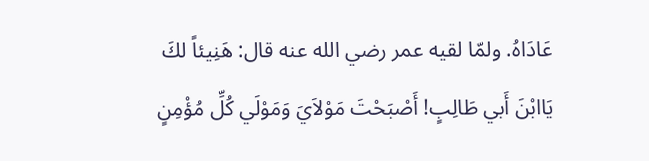عَادَاهُ. ولمّا لقيه‌ عمر رضي‌ الله‌ عنه‌ قال‌: هَنِيئاً لكَ يَاابْنَ أَبي‌ طَالِبٍ! أَصْبَحْتَ مَوْلاَي‌َ وَمَوْلَي‌ كُلِّ مُؤْمِنٍ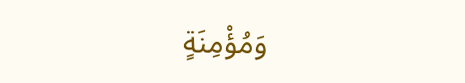وَمُؤْمِنَةٍ